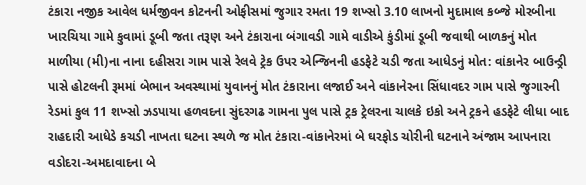ટંકારા નજીક આવેલ ધર્મજીવન કોટનની ઓફીસમાં જુગાર રમતા 19 શખ્સો 3.10 લાખનો મુદામાલ કબ્જે મોરબીના ખારચિયા ગામે કુવામાં ડૂબી જતા તરૂણ અને ટંકારાના બંગાવડી ગામે વાડીએ કુંડીમાં ડૂબી જવાથી બાળકનું મોત માળીયા (મી)ના નાના દહીસરા ગામ પાસે રેલવે ટ્રેક ઉપર એન્જિનની હડફેટે ચડી જતા આધેડનું મોત: વાંકાનેર બાઉન્ડ્રી પાસે હોટલની રૂમમાં બેભાન અવસ્થામાં યુવાનનું મોત ટંકારાના લજાઈ અને વાંકાનેરના સિંધાવદર ગામ પાસે જુગારની રેડમાં કુલ 11 શખ્સો ઝડપાયા હળવદના સુંદરગઢ ગામના પુલ પાસે ટ્રક ટ્રેલરના ચાલકે ઇકો અને ટ્રકને હડફેટે લીધા બાદ રાહદારી આધેડે કચડી નાખતા ઘટના સ્થળે જ મોત ટંકારા-વાંકાનેરમાં બે ઘરફોડ ચોરીની ઘટનાને અંજામ આપનારા વડોદરા-અમદાવાદના બે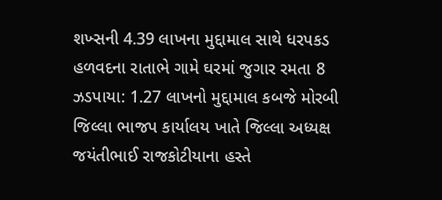શખ્સની 4.39 લાખના મુદ્દામાલ સાથે ધરપકડ હળવદના રાતાભે ગામે ઘરમાં જુગાર રમતા 8 ઝડપાયા: 1.27 લાખનો મુદ્દામાલ કબજે મોરબી જિલ્લા ભાજપ કાર્યાલય ખાતે જિલ્લા અધ્યક્ષ જયંતીભાઈ રાજકોટીયાના હસ્તે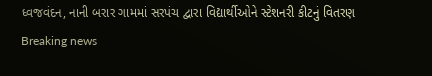ધ્વજવંદન, નાની બરાર ગામમાં સરપંચ દ્વારા વિદ્યાર્થીઓને સ્ટેશનરી કીટનું વિતરણ
Breaking news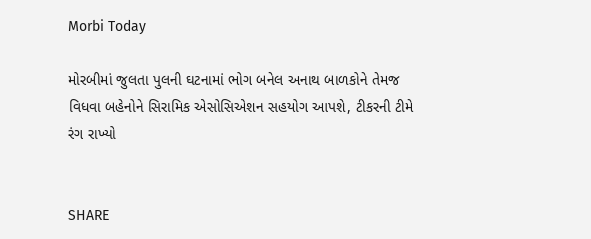Morbi Today

મોરબીમાં જુલતા પુલની ઘટનામાં ભોગ બનેલ અનાથ બાળકોને તેમજ વિધવા બહેનોને સિરામિક એસોસિએશન સહયોગ આપશે, ટીકરની ટીમે રંગ રાખ્યો


SHARE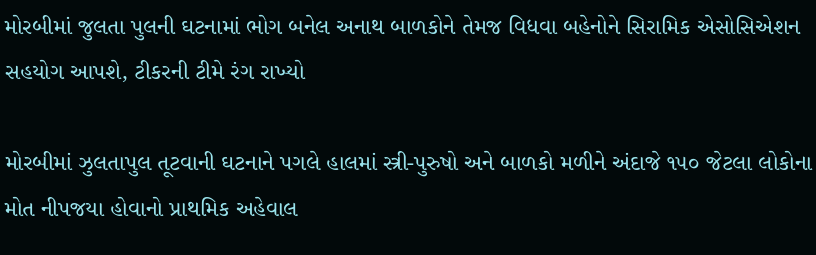મોરબીમાં જુલતા પુલની ઘટનામાં ભોગ બનેલ અનાથ બાળકોને તેમજ વિધવા બહેનોને સિરામિક એસોસિએશન સહયોગ આપશે, ટીકરની ટીમે રંગ રાખ્યો

મોરબીમાં ઝુલતાપુલ તૂટવાની ઘટનાને પગલે હાલમાં સ્ત્રી-પુરુષો અને બાળકો મળીને અંદાજે ૧૫૦ જેટલા લોકોના મોત નીપજયા હોવાનો પ્રાથમિક અહેવાલ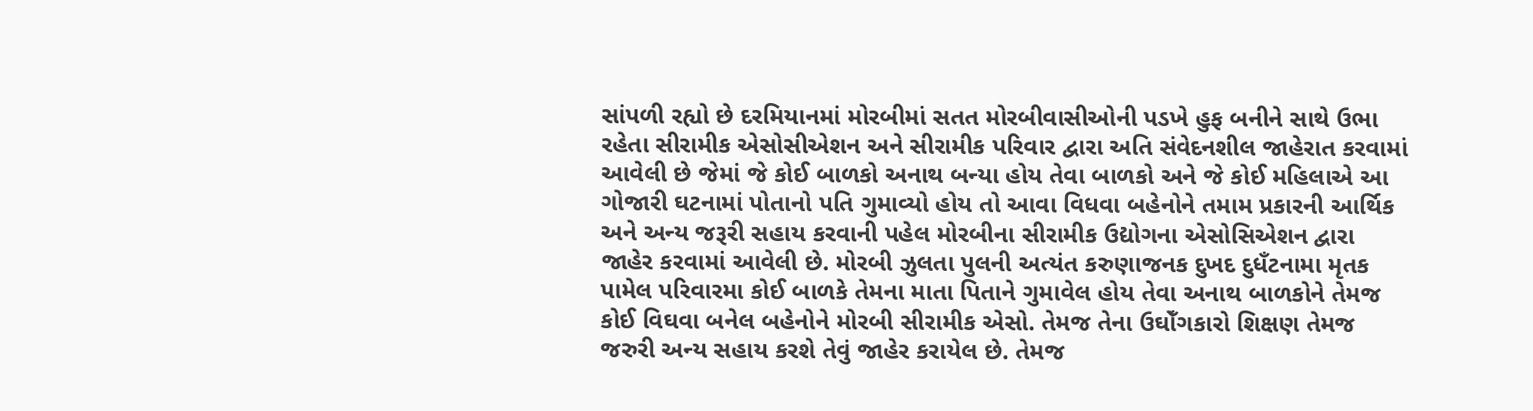સાંપળી રહ્યો છે દરમિયાનમાં મોરબીમાં સતત મોરબીવાસીઓની પડખે હુફ બનીને સાથે ઉભા રહેતા સીરામીક એસોસીએશન અને સીરામીક પરિવાર દ્વારા અતિ સંવેદનશીલ જાહેરાત કરવામાં આવેલી છે જેમાં જે કોઈ બાળકો અનાથ બન્યા હોય તેવા બાળકો અને જે કોઈ મહિલાએ આ ગોજારી ઘટનામાં પોતાનો પતિ ગુમાવ્યો હોય તો આવા વિધવા બહેનોને તમામ પ્રકારની આર્થિક અને અન્ય જરૂરી સહાય કરવાની પહેલ મોરબીના સીરામીક ઉદ્યોગના એસોસિએશન દ્વારા જાહેર કરવામાં આવેલી છે. મોરબી ઝુલતા પુલની અત્યંત કરુણાજનક દુખદ દુધઁટનામા મૃતક પામેલ પરિવારમા કોઈ બાળકે તેમના માતા પિતાને ગુમાવેલ હોય તેવા અનાથ બાળકોને તેમજ કોઈ વિઘવા બનેલ બહેનોને મોરબી સીરામીક એસો. તેમજ તેના ઉઘોઁગકારો શિક્ષણ તેમજ જરુરી અન્ય સહાય કરશે તેવું જાહેર કરાયેલ છે. તેમજ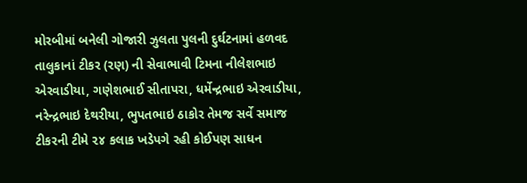મોરબીમાં બનેલી ગોજારી ઝુલતા પુલની દુર્ઘટનામાં હળવદ તાલુકાનાં ટીકર (રણ) ની સેવાભાવી ટિમના નીલેશભાઇ એરવાડીયા, ગણેશભાઈ સીતાપરા, ધર્મેન્દ્રભાઇ એરવાડીયા, નરેન્દ્રભાઇ દેથરીયા, ભુપતભાઇ ઠાકોર તેમજ સર્વે સમાજ ટીકરની ટીમે ૨૪ કલાક ખડેપગે રહી કોઈપણ સાધન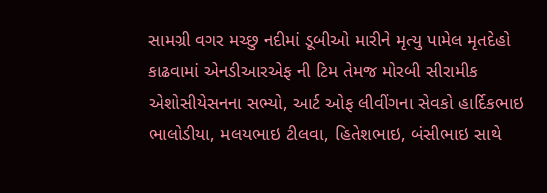સામગ્રી વગર મચ્છુ નદીમાં ડૂબીઓ મારીને મૃત્યુ પામેલ મૃતદેહો કાઢવામાં એનડીઆરએફ ની ટિમ તેમજ મોરબી સીરામીક એશોસીયેસનના સભ્યો, આર્ટ ઓફ લીવીંગના સેવકો હાર્દિકભાઇ ભાલોડીયા, મલયભાઇ ટીલવા, હિતેશભાઇ, બંસીભાઇ સાથે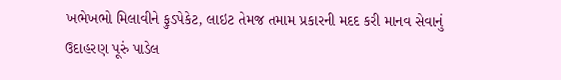ખભેખભો મિલાવીને ફુડપેકેટ, લાઇટ તેમજ તમામ પ્રકારની મદદ કરી માનવ સેવાનું ઉદાહરણ પૂરું પાડેલ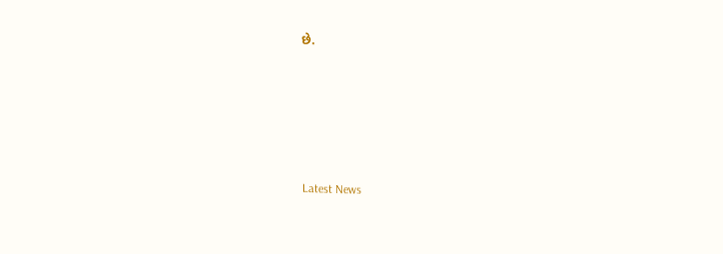છે.






Latest News